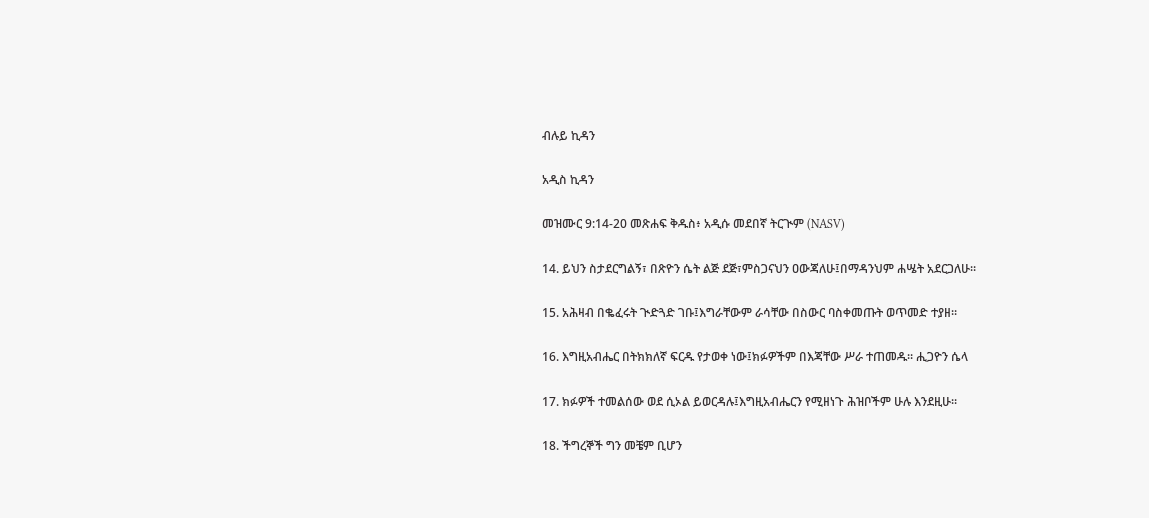ብሉይ ኪዳን

አዲስ ኪዳን

መዝሙር 9:14-20 መጽሐፍ ቅዱስ፥ አዲሱ መደበኛ ትርጒም (NASV)

14. ይህን ስታደርግልኝ፣ በጽዮን ሴት ልጅ ደጅ፣ምስጋናህን ዐውጃለሁ፤በማዳንህም ሐሤት አደርጋለሁ።

15. አሕዛብ በቈፈሩት ጒድጓድ ገቡ፤እግራቸውም ራሳቸው በስውር ባስቀመጡት ወጥመድ ተያዘ።

16. እግዚአብሔር በትክክለኛ ፍርዱ የታወቀ ነው፤ክፉዎችም በእጃቸው ሥራ ተጠመዱ። ሒጋዮን ሴላ

17. ክፉዎች ተመልሰው ወደ ሲኦል ይወርዳሉ፤እግዚአብሔርን የሚዘነጉ ሕዝቦችም ሁሉ እንደዚሁ።

18. ችግረኞች ግን መቼም ቢሆን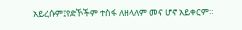አይረሱም፤የድኾችም ተስፋ ለዘላለም መና ሆኖ አይቀርም።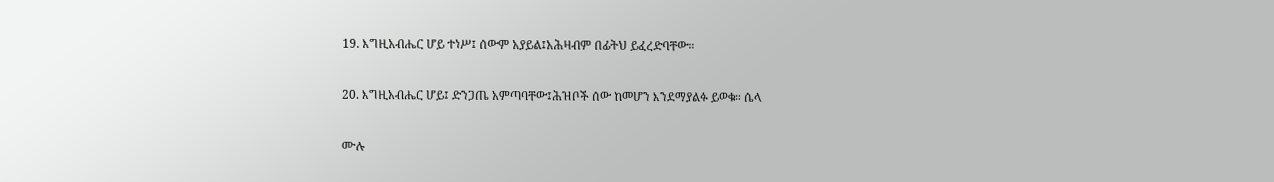19. እግዚአብሔር ሆይ ተነሥ፤ ሰውም አያይል፤አሕዛብም በፊትህ ይፈረድባቸው።

20. እግዚአብሔር ሆይ፤ ድንጋጤ አምጣባቸው፤ሕዝቦች ሰው ከመሆን እንደማያልፉ ይወቁ። ሴላ

ሙሉ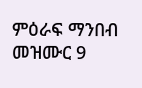ምዕራፍ ማንበብ መዝሙር 9